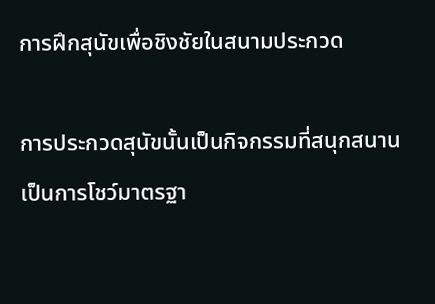การฝึกสุนัขเพื่อชิงชัยในสนามประกวด

การประกวดสุนัขนั้นเป็นกิจกรรมที่สนุกสนาน  เป็นการโชว์มาตรฐา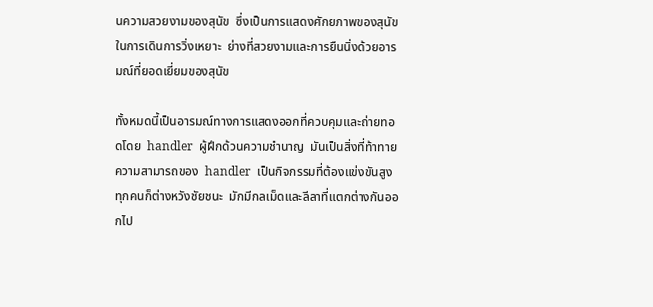นความสวยงามของสุนัข  ซึ่งเป็นการแสดงศักยภาพของสุนัขในการเดินการวิ่งเหยาะ  ย่างที่สวยงามและการยืนนิ่งด้วยอารมณ์ที่ยอดเยี่ยมของสุนัข

ทั้งหมดนี้เป็นอารมณ์ทางการแสดงออกที่ควบคุมและถ่ายทอดโดย  handler  ผู้ฝึกด้วนความชำนาญ  มันเป็นสิ่งที่ท้าทายความสามารถของ  handler  เป็นกิจกรรมที่ต้องแข่งขันสูง  ทุกคนก็ต่างหวังชัยชนะ  มักมีกลเม็ดและลีลาที่แตกต่างกันออกไป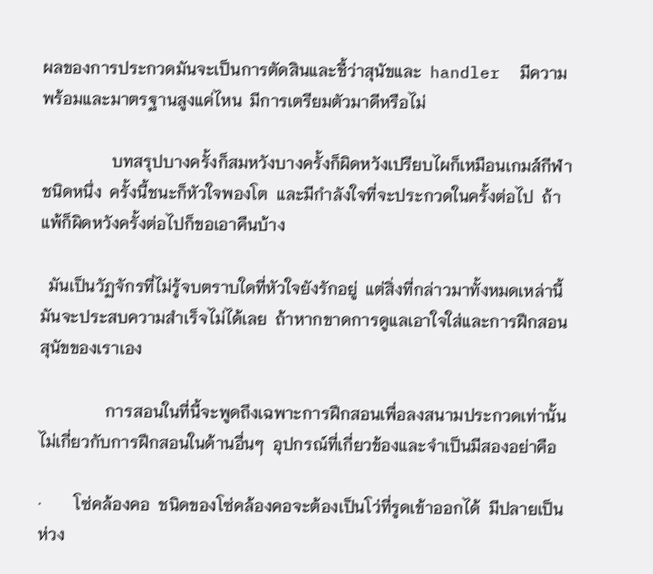ผลของการประกวดมันจะเป็นการตัดสินและชี้ว่าสุนัขและ  handler  มีความพร้อมและมาตรฐานสูงแค่ไหน  มีการเตรียมตัวมาดีหรือไม่

                 บทสรุปบางครั้งก็สมหวังบางครั้งก็ผิดหวังเปรียบไผก็เหมือนเกมส์กีฬาชนิดหนึ่ง  ครั้งนี้ชนะก็หัวใจพองโต  และมีกำลังใจที่จะประกวดในครั้งต่อไป  ถ้าแพ้ก็ผิดหวังครั้งต่อไปก็ขอเอาคืนบ้าง

  มันเป็นวัฏจักรที่ไม่รู้จบตราบใดที่หัวใจยังรักอยู่  แต่สิ่งที่กล่าวมาทั้งหมดเหล่านี้มันจะประสบความสำเร็จไม่ได้เลย  ถ้าหากขาดการดูแลเอาใจใส่และการฝึกสอนสุนัขของเราเอง

                การสอนในที่นี้จะพูดถึงเฉพาะการฝึกสอนเพื่อลงสนามประกวดเท่านั้น  ไม่เกี่ยวกับการฝึกสอนในด้านอื่นๆ  อุปกรณ์ที่เกี่ยวข้องและจำเป็นมีสองอย่าคือ

·        โซ่คล้องคอ  ชนิดของโซ่คล้องคอจะต้องเป็นโว่ที่รูดเข้าออกได้  มีปลายเป็นห่วง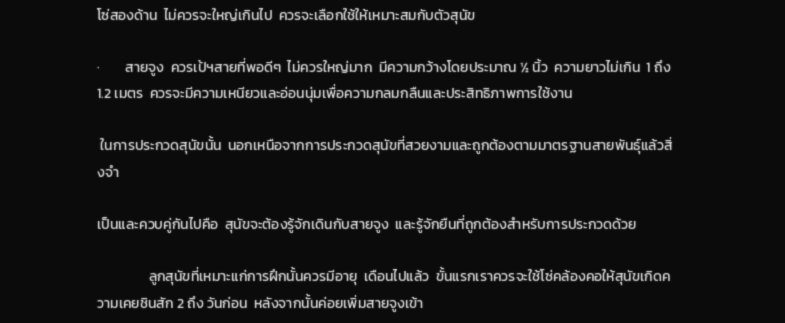โซ่สองด้าน  ไม่ควรจะใหญ่เกินไป  ควรจะเลือกใช้ให้เหมาะสมกับตัวสุนัข

·        สายจูง  ควรเป้ฯสายที่พอดีๆ  ไม่ควรใหญ่มาก  มีความกว้างโดยประมาณ ½ นิ้ว  ความยาวไม่เกิน  1 ถึง 1.2 เมตร  ควรจะมีความเหนียวและอ่อนนุ่มเพื่อความกลมกลืนและประสิทธิภาพการใช้งาน

 ในการประกวดสุนัขนั้น  นอกเหนือจากการประกวดสุนัขที่สวยงามและถูกต้องตามมาตรฐานสายพันธุ์แล้วสิ่งจำ

เป็นและควบคู่กันไปคือ  สุนัขจะต้องรู้จักเดินกับสายจูง  และรู้จักยืนที่ถูกต้องสำหรับการประกวดด้วย

                ลูกสุนัขที่เหมาะแก่การฝึกนั้นควรมีอายุ  เดือนไปแล้ว  ขั้นแรกเราควรจะใช้โซ่คล้องคอให้สุนัขเกิดความเคยชินสัก 2 ถึง วันก่อน  หลังจากนั้นค่อยเพิ่มสายจูงเข้า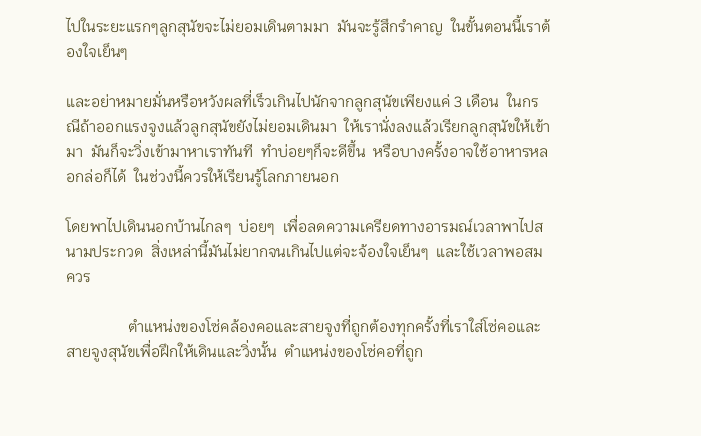ไปในระยะแรกๆลูกสุนัขจะไม่ยอมเดินตามมา  มันจะรู้สึกรำคาญ  ในขั้นตอนนี้เราต้องใจเย็นๆ

และอย่าหมายมั่นหรือหวังผลที่เร็วเกินไปนักจากลูกสุนัขเพียงแค่ 3 เดือน  ในกรณีถ้าออกแรงจูงแล้วลูกสุนัขยังไม่ยอมเดินมา  ให้เรานั่งลงแล้วเรียกลูกสุนัขให้เข้ามา  มันก็จะวิ่งเข้ามาหาเราทันที  ทำบ่อยๆก็จะดีขึ้น  หรือบางครั้งอาจใช้อาหารหลอกล่อก็ได้  ในช่วงนี้ควรให้เรียนรู้โลกภายนอก

โดยพาไปเดินนอกบ้านไกลๆ  บ่อยๆ  เพื่อลดความเครียดทางอารมณ์เวลาพาไปสนามประกวด  สิ่งเหล่านี้มันไม่ยากจนเกินไปแต่จะจ้องใจเย็นๆ  และใช้เวลาพอสมควร

                ตำแหน่งของโซ่คล้องคอและสายจูงที่ถูกต้องทุกครั้งที่เราใส่โซ่คอและสายจูงสุนัขเพื่อฝึกให้เดินและวิ่งนั้น  ตำแหน่งของโซ่คอที่ถูก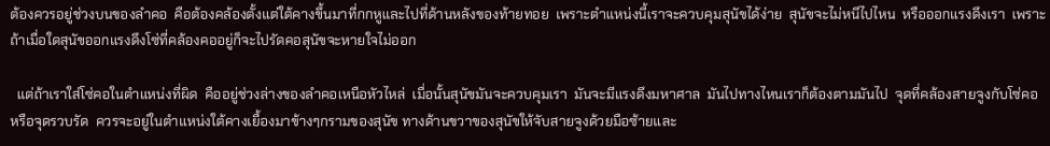ต้องควรอยู่ช่วงบนของลำคอ  คือต้องคล้องตั้งแต่ใต้คางขึ้นมาที่กกหูและไปที่ด้านหลังของท้ายทอย  เพราะตำแหน่งนี้เราจะควบคุมสุนัขได้ง่าย  สุนัขจะไม่หนีไปไหน  หรือออกแรงดึงเรา  เพราะถ้าเมื่อใดสุนัขออกแรงดึงโซ่ที่คล้องคออยู่ก็จะไปรัดคอสุนัขจะหายใจไม่ออก

  แต่ถ้าเราใส่โซ่คอในตำแหน่งที่ผิด  คืออยู่ช่วงล่างของลำคอเหนือหัวไหล่  เมื่อนั้นสุนัขมันจะควบคุมเรา  มันจะมีแรงดึงมหาศาล  มันไปทางไหนเราก็ต้องตามมันไป  จุดที่คล้องสายจูงกับโซ่คอ  หรือจุดรวบรัด  ควรจะอยู่ในตำแหน่งใต้คางเยื้องมาข้างๆกรามของสุนัข ทางด้านขวาของสุนัขให้จับสายจูงด้วยมือซ้ายและ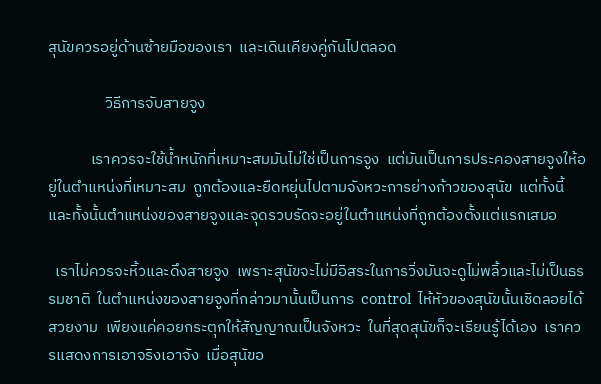สุนัขควรอยู่ด้านซ้ายมือของเรา  และเดินเคียงคู่กันไปตลอด

                วิธีการจับสายจูง

            เราควรจะใช้น้ำหนักที่เหมาะสมมันไม่ใช่เป็นการจูง  แต่มันเป็นการประคองสายจูงให้อยู่ในตำแหน่งที่เหมาะสม  ถูกต้องและยืดหยุ่นไปตามจังหวะการย่างก้าวของสุนัข  แต่ทั้งนี้และทั้งนั้นตำแหน่งของสายจูงและจุดรวบรัดจะอยู่ในตำแหน่งที่ถูกต้องตั้งแต่แรกเสมอ

  เราไม่ควรจะหิ้วและดึงสายจูง  เพราะสุนัขจะไม่มีอิสระในการวิ่งมันจะดูไม่พลิ้วและไม่เป็นธรรมชาติ  ในตำแหน่งของสายจูงที่กล่าวมานั้นเป็นการ  control  ไห้หัวของสุนัขนั้นเชิดลอยได้สวยงาม  เพียงแค่คอยกระตุกให้สัญญาณเป็นจังหวะ  ในที่สุดสุนัขก็จะเรียนรู้ได้เอง  เราควรแสดงการเอาจริงเอาจัง  เมื่อสุนัขอ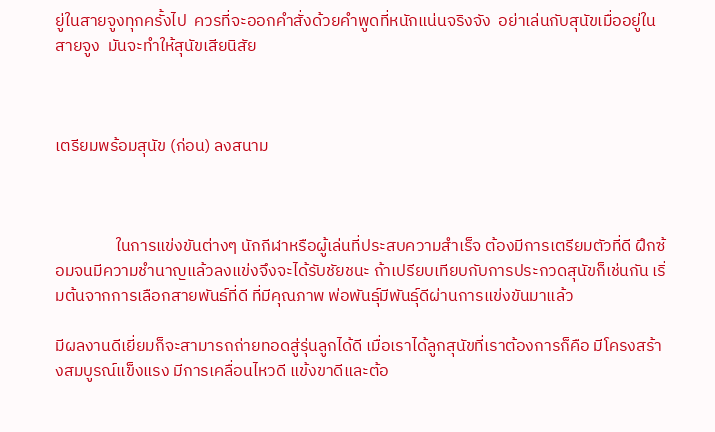ยู่ในสายจูงทุกครั้งไป  ควรที่จะออกคำสั่งด้วยคำพูดที่หนักแน่นจริงจัง  อย่าเล่นกับสุนัขเมื่ออยู่ในสายจูง  มันจะทำให้สุนัขเสียนิสัย



เตรียมพร้อมสุนัข (ก่อน) ลงสนาม



                ในการแข่งขันต่างๆ นักกีฬาหรือผู้เล่นที่ประสบความสำเร็จ ต้องมีการเตรียมตัวที่ดี ฝึกซ้อมจนมีความชำนาญแล้วลงแข่งจึงจะได้รับชัยชนะ ถ้าเปรียบเทียบกับการประกวดสุนัขก็เช่นกัน เริ่มต้นจากการเลือกสายพันธ์ที่ดี ที่มีคุณภาพ พ่อพันธุ์มีพันธุ์ดีผ่านการแข่งขันมาแล้ว

มีผลงานดีเยี่ยมก็จะสามารถถ่ายทอดสู่รุ่นลูกได้ดี เมื่อเราได้ลูกสุนัขที่เราต้องการก็คือ มีโครงสร้างสมบูรณ์แข็งแรง มีการเคลื่อนไหวดี แข้งขาดีและต้อ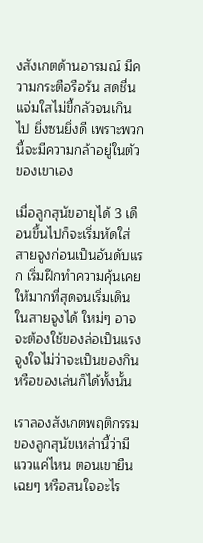งสังเกตด้านอารมณ์ มีความกระตือรือร้น สดชื่น แจ่มใสไม่ขี้กลัวจนเกินไป ยิ่งซนยิ่งดี เพราะพวกนี้จะมีความกล้าอยู่ในตัวของเขาเอง

เมื่อลูกสุนัขอายุได้ 3 เดือนขึ้นไปก็จะเริ่มหัดใส่สายจูงก่อนเป็นอันดับแรก เริ่มฝึกทำความคุ้นเคยให้มากที่สุดจนเริ่มเดินในสายจูงได้ ใหม่ๆ อาจจะต้องใช้ของล่อเป็นแรงจูงใจไม่ว่าจะเป็นของกินหรือของเล่นก็ได้ทั้งนั้น

เราลองสังเกตพฤติกรรมของลูกสุนัขเหล่านี้ว่ามีแววแค่ไหน ตอนเขายืนเฉยๆ หรือสนใจอะไร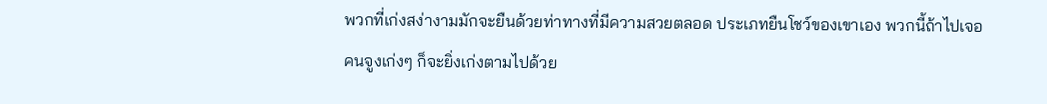พวกที่เก่งสง่างามมักจะยืนด้วยท่าทางที่มีความสวยตลอด ประเภทยืนโชว์ของเขาเอง พวกนี้ถ้าไปเจอคนจูงเก่งๆ ก็จะยิ่งเก่งตามไปด้วย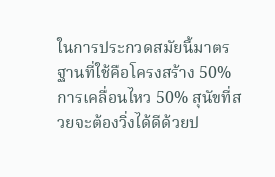ในการประกวดสมัยนี้มาตรฐานที่ใช้คือโครงสร้าง 50% การเคลื่อนไหว 50% สุนัขที่สวยจะต้องวิ่งได้ดีด้วยป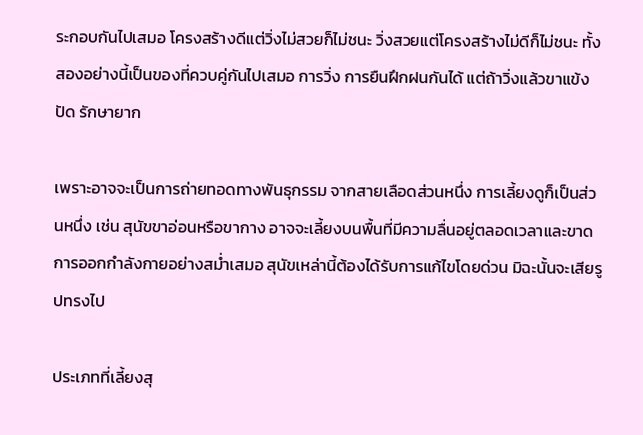ระกอบกันไปเสมอ โครงสร้างดีแต่วิ่งไม่สวยก็ไม่ชนะ วิ่งสวยแต่โครงสร้างไม่ดีก็ไม่ชนะ ทั้งสองอย่างนี้เป็นของที่ควบคู่กันไปเสมอ การวิ่ง การยืนฝึกฝนกันได้ แต่ถ้าวิ่งแล้วขาแข้งปัด รักษายาก

เพราะอาจจะเป็นการถ่ายทอดทางพันธุกรรม จากสายเลือดส่วนหนึ่ง การเลี้ยงดูก็เป็นส่วนหนึ่ง เช่น สุนัขขาอ่อนหรือขากาง อาจจะเลี้ยงบนพื้นที่มีความลื่นอยู่ตลอดเวลาและขาดการออกกำลังกายอย่างสม่ำเสมอ สุนัขเหล่านี้ต้องได้รับการแก้ไขโดยด่วน มิฉะนั้นจะเสียรูปทรงไป

ประเภทที่เลี้ยงสุ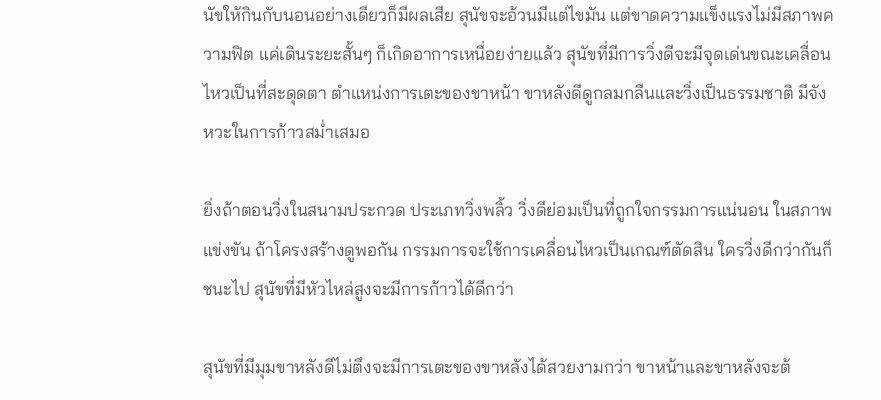นัขให้กินกับนอนอย่างเดียวก็มีผลเสีย สุนัขจะอ้วนมีแต่ไขมัน แต่ขาดความแข็งแรงไม่มีสภาพความฟิต แค่เดินระยะสั้นๆ ก็เกิดอาการเหนื่อยง่ายแล้ว สุนัขที่มีการวิ่งดีจะมีจุดเด่นขณะเคลื่อนไหวเป็นที่สะดุดตา ตำแหน่งการเตะของขาหน้า ขาหลังดีดูกลมกลืนและวิ่งเป็นธรรมชาติ มีจังหวะในการก้าวสม่ำเสมอ

ยิ่งถ้าตอนวิ่งในสนามประกวด ประเภทวิ่งพลิ้ว วิ่งดีย่อมเป็นที่ถูกใจกรรมการแน่นอน ในสภาพแข่งขัน ถ้าโครงสร้างดูพอกัน กรรมการจะใช้การเคลื่อนไหวเป็นเกณฑ์ตัดสิน ใครวิ่งดีกว่ากันก็ชนะไป สุนัขที่มีหัวไหล่สูงจะมีการก้าวได้ดีกว่า

สุนัขที่มีมุมขาหลังดีไม่ตึงจะมีการเตะของขาหลังได้สวยงามกว่า ขาหน้าและขาหลังจะต้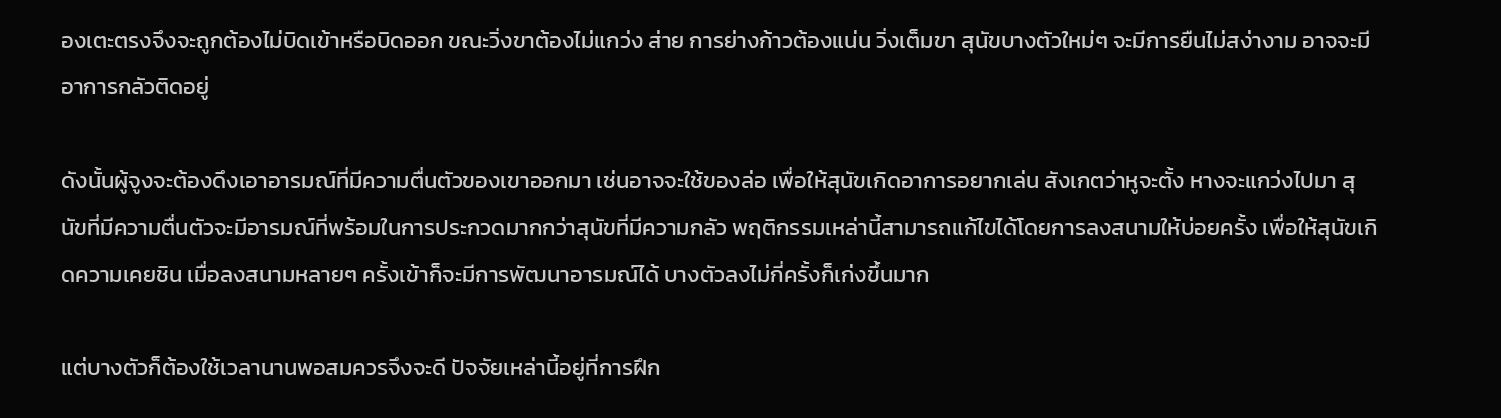องเตะตรงจึงจะถูกต้องไม่บิดเข้าหรือบิดออก ขณะวิ่งขาต้องไม่แกว่ง ส่าย การย่างก้าวต้องแน่น วิ่งเต็มขา สุนัขบางตัวใหม่ๆ จะมีการยืนไม่สง่างาม อาจจะมีอาการกลัวติดอยู่

ดังนั้นผู้จูงจะต้องดึงเอาอารมณ์ที่มีความตื่นตัวของเขาออกมา เช่นอาจจะใช้ของล่อ เพื่อให้สุนัขเกิดอาการอยากเล่น สังเกตว่าหูจะตั้ง หางจะแกว่งไปมา สุนัขที่มีความตื่นตัวจะมีอารมณ์ที่พร้อมในการประกวดมากกว่าสุนัขที่มีความกลัว พฤติกรรมเหล่านี้สามารถแก้ไขได้โดยการลงสนามให้บ่อยครั้ง เพื่อให้สุนัขเกิดความเคยชิน เมื่อลงสนามหลายๆ ครั้งเข้าก็จะมีการพัฒนาอารมณ์ได้ บางตัวลงไม่กี่ครั้งก็เก่งขึ้นมาก

แต่บางตัวก็ต้องใช้เวลานานพอสมควรจึงจะดี ปัจจัยเหล่านี้อยู่ที่การฝึก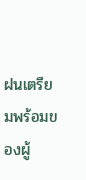ฝนเตรียมพร้อมของผู้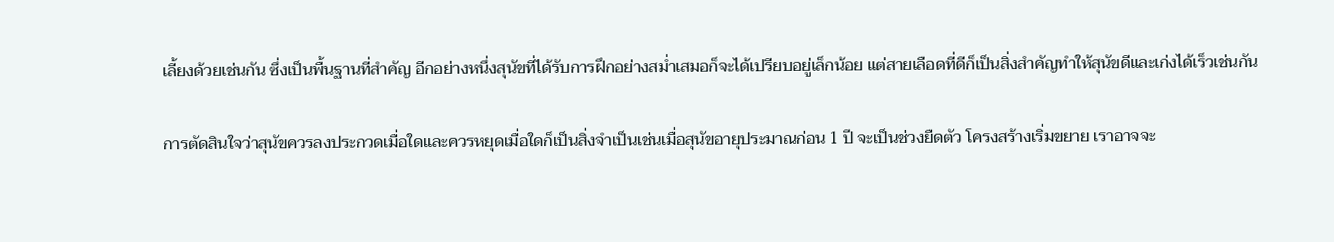เลี้ยงด้วยเช่นกัน ซึ่งเป็นพื้นฐานที่สำคัญ อีกอย่างหนึ่งสุนัขที่ได้รับการฝึกอย่างสม่ำเสมอก็จะได้เปรียบอยู่เล็กน้อย แต่สายเลือดที่ดีก็เป็นสิ่งสำคัญทำให้สุนัขดีและเก่งได้เร็วเช่นกัน

การตัดสินใจว่าสุนัขควรลงประกวดเมื่อใดและควรหยุดเมื่อใดก็เป็นสิ่งจำเป็นเช่นเมื่อสุนัขอายุประมาณก่อน 1 ปี จะเป็นช่วงยืดตัว โครงสร้างเริ่มขยาย เราอาจจะ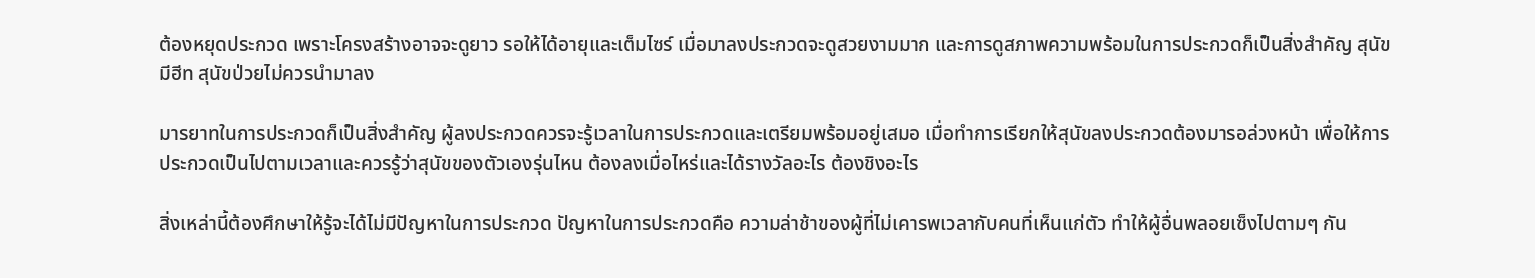ต้องหยุดประกวด เพราะโครงสร้างอาจจะดูยาว รอให้ได้อายุและเต็มไซร์ เมื่อมาลงประกวดจะดูสวยงามมาก และการดูสภาพความพร้อมในการประกวดก็เป็นสิ่งสำคัญ สุนัขมีฮีท สุนัขป่วยไม่ควรนำมาลง

มารยาทในการประกวดก็เป็นสิ่งสำคัญ ผู้ลงประกวดควรจะรู้เวลาในการประกวดและเตรียมพร้อมอยู่เสมอ เมื่อทำการเรียกให้สุนัขลงประกวดต้องมารอล่วงหน้า เพื่อให้การประกวดเป็นไปตามเวลาและควรรู้ว่าสุนัขของตัวเองรุ่นไหน ต้องลงเมื่อไหร่และได้รางวัลอะไร ต้องชิงอะไร

สิ่งเหล่านี้ต้องศึกษาให้รู้จะได้ไม่มีปัญหาในการประกวด ปัญหาในการประกวดคือ ความล่าช้าของผู้ที่ไม่เคารพเวลากับคนที่เห็นแก่ตัว ทำให้ผู้อื่นพลอยเซ็งไปตามๆ กัน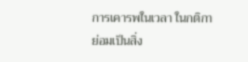การเคารพในเวลา ในกติกาย่อมเป็นสิ่ง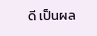ดี เป็นผล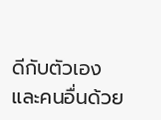ดีกับตัวเองและคนอื่นด้วย